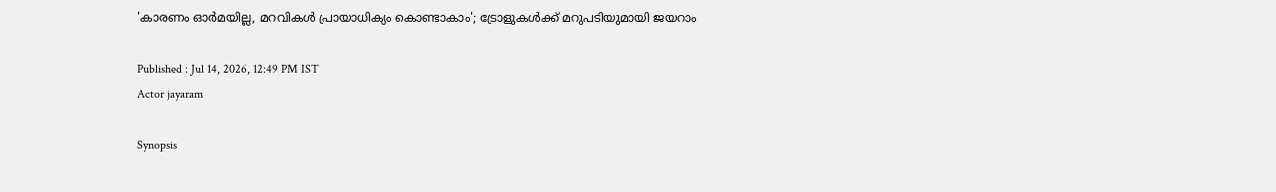'കാരണം ഓർമയില്ല, മറവികള്‍ പ്രായാധിക്യം കൊണ്ടാകാം'; ട്രോളുകൾക്ക് മറുപടിയുമായി ജയറാം

Published : Jul 14, 2026, 12:49 PM IST
Actor jayaram

Synopsis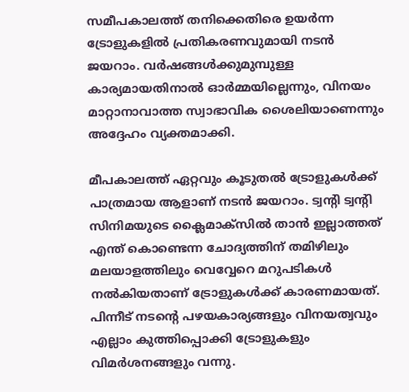സമീപകാലത്ത് തനിക്കെതിരെ ഉയർന്ന ട്രോളുകളിൽ പ്രതികരണവുമായി നടൻ ജയറാം. വർഷങ്ങൾക്കുമുമ്പുള്ള കാര്യമായതിനാൽ ഓർമ്മയില്ലെന്നും, വിനയം മാറ്റാനാവാത്ത സ്വാഭാവിക ശൈലിയാണെന്നും അദ്ദേഹം വ്യക്തമാക്കി.

മീപകാലത്ത് ഏറ്റവും കൂടുതൽ ട്രോളുകൾക്ക് പാത്രമായ ആളാണ് നടൻ ജയറാം. ട്വന്റി ട്വന്റി സിനിമയുടെ ക്ലൈമാക്സിൽ താൻ ഇല്ലാത്തത് എന്ത് കൊണ്ടെന്ന ചോദ്യത്തിന് തമിഴിലും മലയാളത്തിലും വെവ്വേറെ മറുപടികൾ നൽകിയതാണ് ട്രോളുകൾക്ക് കാരണമായത്. പിന്നീട് നടന്റെ പഴയകാര്യങ്ങളും വിനയത്വവും എല്ലാം കുത്തിപ്പൊക്കി ട്രോളുകളും വിമർശനങ്ങളും വന്നു.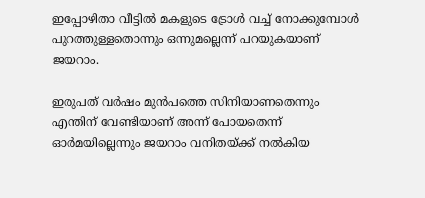ഇപ്പോഴിതാ വീട്ടിൽ മകളുടെ ട്രോൾ വച്ച് നോക്കുമ്പോൾ പുറത്തുള്ളതൊന്നും ഒന്നുമല്ലെന്ന് പറയുകയാണ് ജയറാം.

ഇരുപത് വർഷം മുൻപത്തെ സിനിയാണതെന്നും എന്തിന് വേണ്ടിയാണ് അന്ന് പോയതെന്ന് ഓർമയില്ലെന്നും ജയറാം വനിതയ്ക്ക് നൽകിയ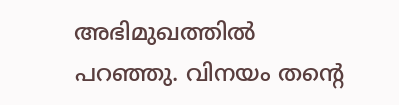അഭിമുഖത്തിൽ പറഞ്ഞു. വിനയം തന്റെ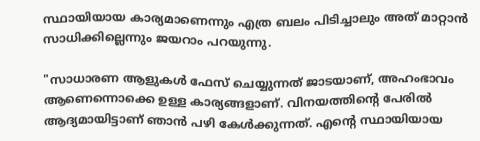സ്ഥായിയായ കാര്യമാണെന്നും എത്ര ബലം പിടിച്ചാലും അത് മാറ്റാൻ സാധിക്കില്ലെന്നും ജയറാം പറയുന്നു.

"സാധാരണ ആളുകൾ ഫേസ് ചെയ്യുന്നത് ജാടയാണ്, അഹംഭാവം ആണെന്നൊക്കെ ഉള്ള കാര്യങ്ങളാണ്. വിനയത്തിന്‍റെ പേരില്‍ ആദ്യമായിട്ടാണ് ഞാൻ പഴി കേള്‍ക്കുന്നത്. എന്‍റെ സ്ഥായിയായ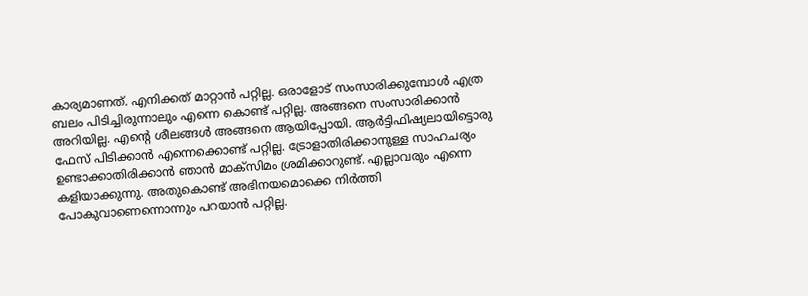കാര്യമാണത്. എനിക്കത് മാറ്റാന്‍ പറ്റില്ല. ഒരാളോട് സംസാരിക്കുമ്പോള്‍ എത്ര ബലം പിടിച്ചിരുന്നാലും എന്നെ കൊണ്ട് പറ്റില്ല. അങ്ങനെ സംസാരിക്കാന്‍ അറിയില്ല. എന്‍റെ ശീലങ്ങള്‍ അങ്ങനെ ആയിപ്പോയി. ആര്‍ട്ടിഫിഷ്യലായിട്ടൊരു ഫേസ് പിടിക്കാന്‍ എന്നെക്കൊണ്ട് പറ്റില്ല. ട്രോളാതിരിക്കാനുള്ള സാഹചര്യം ഉണ്ടാക്കാതിരിക്കാന്‍ ഞാന്‍ മാക്സിമം ശ്രമിക്കാറുണ്ട്. എല്ലാവരും എന്നെ കളിയാക്കുന്നു. അതുകൊണ്ട് അഭിനയമൊക്കെ നിര്‍ത്തി പോകുവാണെന്നൊന്നും പറയാന്‍ പറ്റില്ല.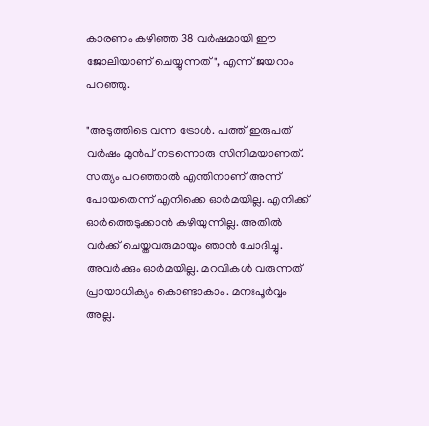കാരണം കഴിഞ്ഞ 38 വര്‍ഷമായി ഈ ജോലിയാണ് ചെയ്യുന്നത്", എന്ന് ജയറാം പറഞ്ഞു.

"അടുത്തിടെ വന്ന ട്രോള്‍. പത്ത് ഇരുപത് വര്‍ഷം മുന്‍പ് നടന്നൊരു സിനിമയാണത്. സത്യം പറഞ്ഞാല്‍ എന്തിനാണ് അന്ന് പോയതെന്ന് എനിക്കെ ഓര്‍മയില്ല. എനിക്ക് ഓര്‍ത്തെടുക്കാന്‍ കഴിയുന്നില്ല. അതില്‍ വര്‍ക്ക് ചെയ്തവരുമായും ഞാന്‍ ചോദിച്ചു. അവര്‍ക്കും ഓര്‍മയില്ല. മറവികള്‍ വരുന്നത് പ്രായാധിക്യം കൊണ്ടാകാം. മനഃപൂര്‍വ്വം അല്ല.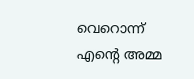വെറൊന്ന് എന്‍റെ അമ്മ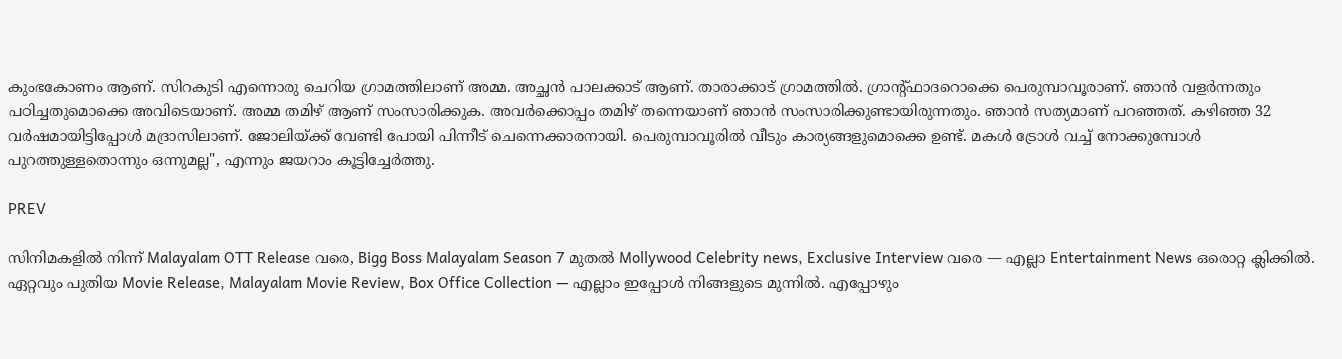കുംഭകോണം ആണ്. സിറകുടി എന്നൊരു ചെറിയ ഗ്രാമത്തിലാണ് അമ്മ. അച്ഛന്‍ പാലക്കാട് ആണ്. താരാക്കാട് ഗ്രാമത്തില്‍. ഗ്രാന്‍റ്ഫാദറൊക്കെ പെരുമ്പാവൂരാണ്. ഞാന്‍ വളര്‍ന്നതും പഠിച്ചതുമൊക്കെ അവിടെയാണ്. അമ്മ തമിഴ് ആണ് സംസാരിക്കുക. അവര്‍ക്കൊപ്പം തമിഴ് തന്നെയാണ് ഞാന്‍ സംസാരിക്കുണ്ടായിരുന്നതും. ഞാന്‍ സത്യമാണ് പറഞ്ഞത്. കഴിഞ്ഞ 32 വര്‍ഷമായിട്ടിപ്പോള്‍ മദ്രാസിലാണ്. ജോലിയ്ക്ക് വേണ്ടി പോയി പിന്നീട് ചെന്നെക്കാരനായി. പെരുമ്പാവൂരില്‍ വീടും കാര്യങ്ങളുമൊക്കെ ഉണ്ട്. മകൾ ട്രോൾ വച്ച് നോക്കുമ്പോൾ പുറത്തുള്ളതൊന്നും ഒന്നുമല്ല", എന്നും ജയറാം കൂട്ടിച്ചേർത്തു.

PREV

സിനിമകളിൽ നിന്ന് Malayalam OTT Release വരെ, Bigg Boss Malayalam Season 7 മുതൽ Mollywood Celebrity news, Exclusive Interview വരെ — എല്ലാ Entertainment News ഒരൊറ്റ ക്ലിക്കിൽ. ഏറ്റവും പുതിയ Movie Release, Malayalam Movie Review, Box Office Collection — എല്ലാം ഇപ്പോൾ നിങ്ങളുടെ മുന്നിൽ. എപ്പോഴും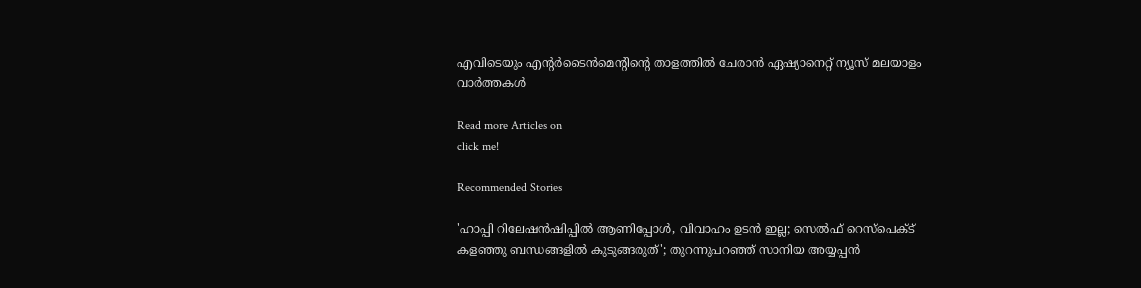എവിടെയും എന്റർടൈൻമെന്റിന്റെ താളത്തിൽ ചേരാൻ ഏഷ്യാനെറ്റ് ന്യൂസ് മലയാളം വാർത്തകൾ

Read more Articles on
click me!

Recommended Stories

'ഹാപ്പി റിലേഷൻഷിപ്പിൽ ആണിപ്പോൾ, വിവാഹം ഉടൻ ഇല്ല; സെല്‍ഫ് റെസ്‌പെക്ട് കളഞ്ഞു ബന്ധങ്ങളില്‍ കുടുങ്ങരുത്'; തുറന്നുപറഞ്ഞ് സാനിയ അയ്യപ്പൻ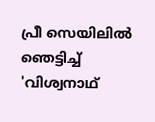പ്രീ സെയിലിൽ ഞെട്ടിച്ച് 'വിശ്വനാഥ്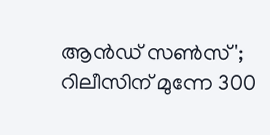ആൻഡ് സൺസ്'; റിലീസിന് മുന്നേ 300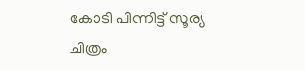കോടി പിന്നിട്ട് സൂര്യ ചിത്രം